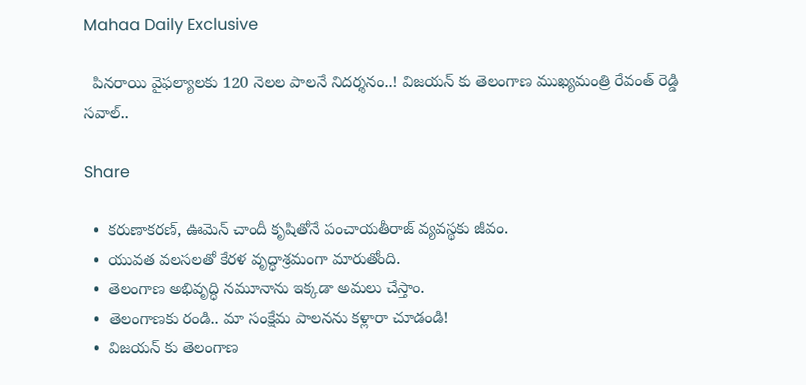Mahaa Daily Exclusive

  పినరాయి వైఫల్యాలకు 120 నెలల పాలనే నిదర్శనం..! విజయన్ కు తెలంగాణ ముఖ్యమంత్రి రేవంత్ రెడ్డి సవాల్..

Share

  •  కరుణాకరణ్, ఊమెన్ చాందీ కృషితోనే పంచాయతీరాజ్ వ్యవస్థకు జీవం.
  •  యువత వలసలతో కేరళ వృద్ధాశ్రమంగా మారుతోంది.
  •  తెలంగాణ అభివృద్ధి నమూనాను ఇక్కడా అమలు చేస్తాం.
  •  తెలంగాణకు రండి.. మా సంక్షేమ పాలనను కళ్లారా చూడండి!
  •  విజయన్ కు తెలంగాణ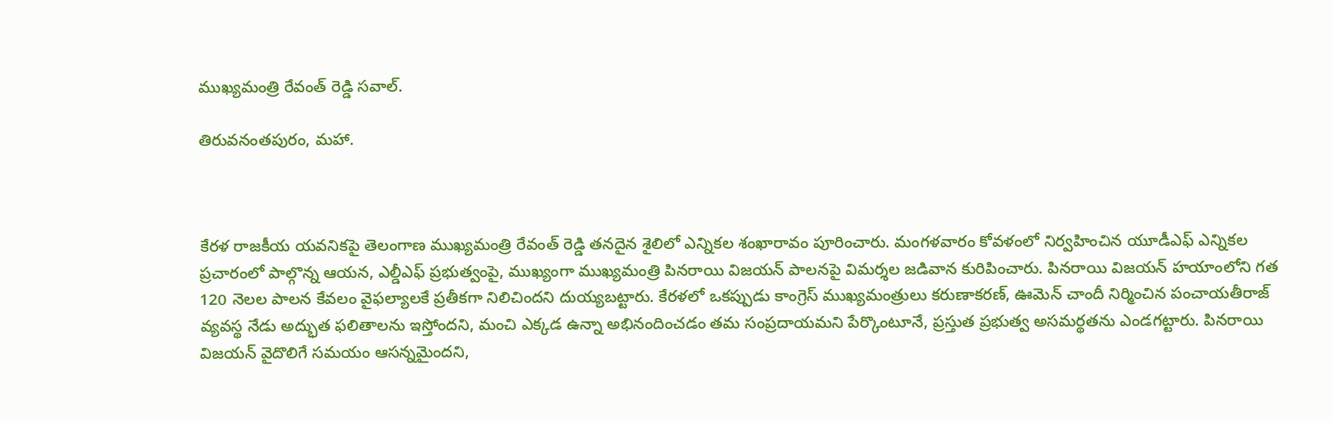ముఖ్యమంత్రి రేవంత్ రెడ్డి సవాల్.

తిరువనంతపురం, మహా.



కేరళ రాజకీయ యవనికపై తెలంగాణ ముఖ్యమంత్రి రేవంత్ రెడ్డి తనదైన శైలిలో ఎన్నికల శంఖారావం పూరించారు. మంగళవారం కోవళంలో నిర్వహించిన యూడీఎఫ్ ఎన్నికల ప్రచారంలో పాల్గొన్న ఆయన, ఎల్డీఎఫ్ ప్రభుత్వంపై, ముఖ్యంగా ముఖ్యమంత్రి పినరాయి విజయన్ పాలనపై విమర్శల జడివాన కురిపించారు. పినరాయి విజయన్ హయాంలోని గత 120 నెలల పాలన కేవలం వైఫల్యాలకే ప్రతీకగా నిలిచిందని దుయ్యబట్టారు. కేరళలో ఒకప్పుడు కాంగ్రెస్ ముఖ్యమంత్రులు కరుణాకరణ్, ఊమెన్ చాందీ నిర్మించిన పంచాయతీరాజ్ వ్యవస్థ నేడు అద్భుత ఫలితాలను ఇస్తోందని, మంచి ఎక్కడ ఉన్నా అభినందించడం తమ సంప్రదాయమని పేర్కొంటూనే, ప్రస్తుత ప్రభుత్వ అసమర్థతను ఎండగట్టారు. పినరాయి విజయన్ వైదొలిగే సమయం ఆసన్నమైందని,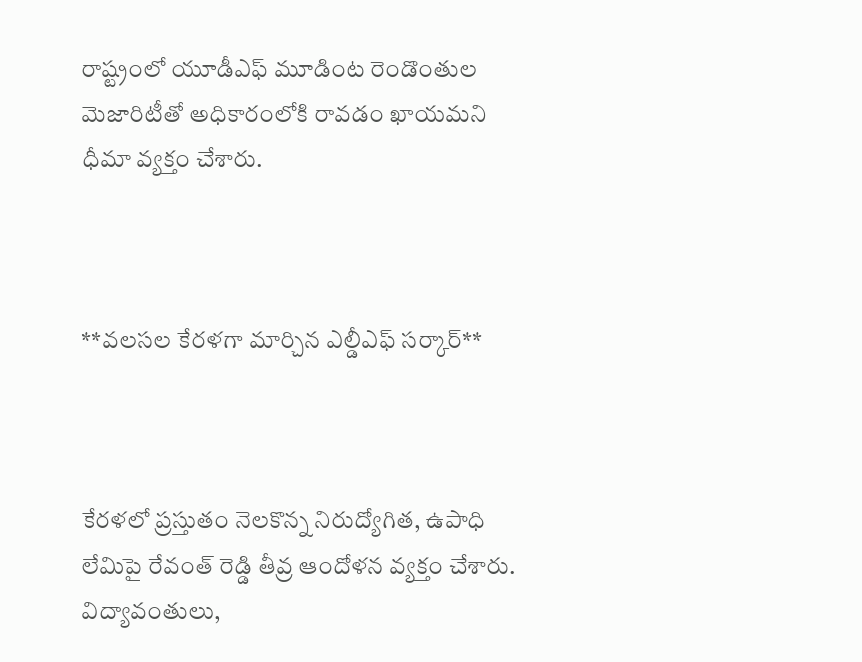రాష్ట్రంలో యూడీఎఫ్ మూడింట రెండొంతుల మెజారిటీతో అధికారంలోకి రావడం ఖాయమని ధీమా వ్యక్తం చేశారు.



**వలసల కేరళగా మార్చిన ఎల్డీఎఫ్ సర్కార్**



కేరళలో ప్రస్తుతం నెలకొన్న నిరుద్యోగిత, ఉపాధి లేమిపై రేవంత్ రెడ్డి తీవ్ర ఆందోళన వ్యక్తం చేశారు. విద్యావంతులు,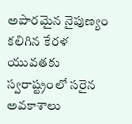అపారమైన నైపుణ్యం కలిగిన కేరళ యువతకు స్వరాష్ట్రంలో సరైన అవకాశాలు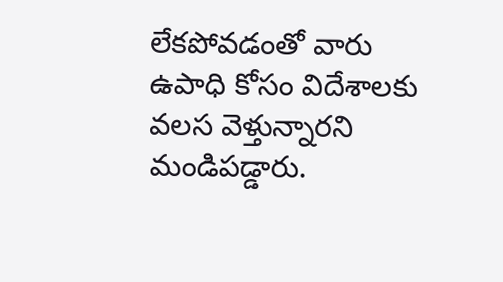లేకపోవడంతో వారు ఉపాధి కోసం విదేశాలకు వలస వెళ్తున్నారని మండిపడ్డారు.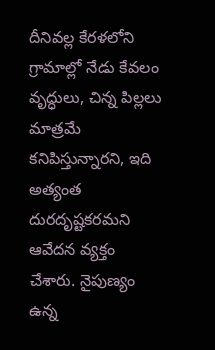దీనివల్ల కేరళలోని గ్రామాల్లో నేడు కేవలం వృద్ధులు, చిన్న పిల్లలు మాత్రమే కనిపిస్తున్నారని, ఇది అత్యంత దురదృష్టకరమని ఆవేదన వ్యక్తం చేశారు. నైపుణ్యం ఉన్న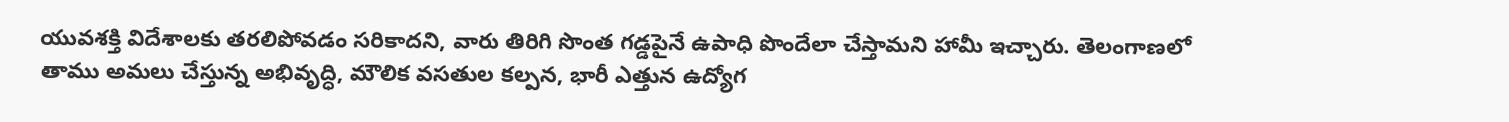యువశక్తి విదేశాలకు తరలిపోవడం సరికాదని, వారు తిరిగి సొంత గడ్డపైనే ఉపాధి పొందేలా చేస్తామని హామీ ఇచ్చారు. తెలంగాణలో తాము అమలు చేస్తున్న అభివృద్ధి, మౌలిక వసతుల కల్పన, భారీ ఎత్తున ఉద్యోగ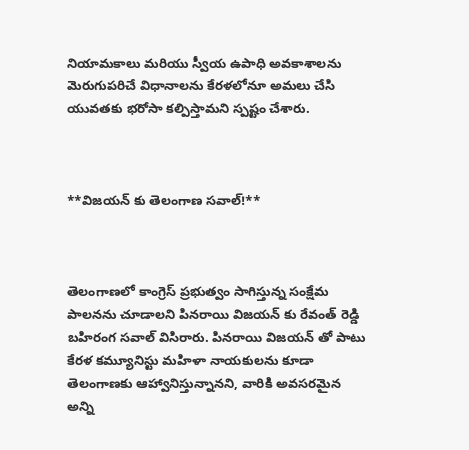నియామకాలు మరియు స్వీయ ఉపాధి అవకాశాలను మెరుగుపరిచే విధానాలను కేరళలోనూ అమలు చేసి యువతకు భరోసా కల్పిస్తామని స్పష్టం చేశారు.



**విజయన్ కు తెలంగాణ సవాల్!**



తెలంగాణలో కాంగ్రెస్ ప్రభుత్వం సాగిస్తున్న సంక్షేమ పాలనను చూడాలని పినరాయి విజయన్ కు రేవంత్ రెడ్డి బహిరంగ సవాల్ విసిరారు. పినరాయి విజయన్ తో పాటు కేరళ కమ్యూనిస్టు మహిళా నాయకులను కూడా తెలంగాణకు ఆహ్వానిస్తున్నానని, వారికి అవసరమైన అన్ని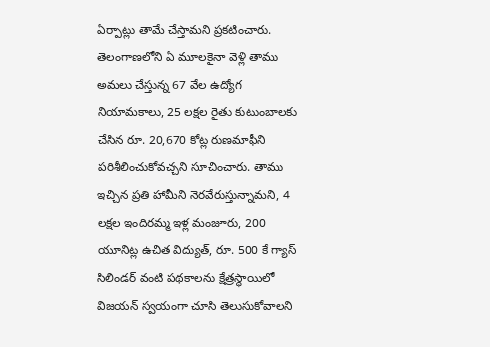ఏర్పాట్లు తామే చేస్తామని ప్రకటించారు. తెలంగాణలోని ఏ మూలకైనా వెళ్లి తాము అమలు చేస్తున్న 67 వేల ఉద్యోగ నియామకాలు, 25 లక్షల రైతు కుటుంబాలకు చేసిన రూ. 20,670 కోట్ల రుణమాఫీని పరిశీలించుకోవచ్చని సూచించారు. తాము ఇచ్చిన ప్రతి హామీని నెరవేరుస్తున్నామని, 4 లక్షల ఇందిరమ్మ ఇళ్ల మంజూరు, 200 యూనిట్ల ఉచిత విద్యుత్, రూ. 500 కే గ్యాస్ సిలిండర్ వంటి పథకాలను క్షేత్రస్థాయిలో విజయన్ స్వయంగా చూసి తెలుసుకోవాలని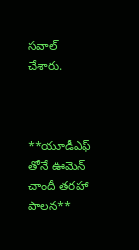సవాల్ చేశారు.



**యూడీఎఫ్ తోనే ఊమెన్ చాందీ తరహా పాలన**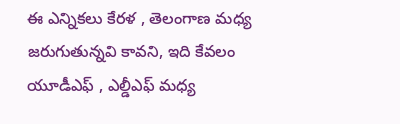ఈ ఎన్నికలు కేరళ , తెలంగాణ మధ్య జరుగుతున్నవి కావని, ఇది కేవలం యూడీఎఫ్ , ఎల్డీఎఫ్ మధ్య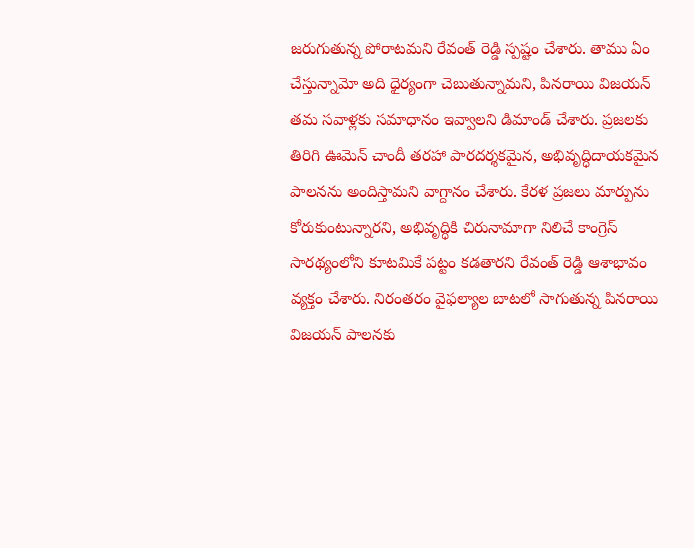జరుగుతున్న పోరాటమని రేవంత్ రెడ్డి స్పష్టం చేశారు. తాము ఏం చేస్తున్నామో అది ధైర్యంగా చెబుతున్నామని, పినరాయి విజయన్ తమ సవాళ్లకు సమాధానం ఇవ్వాలని డిమాండ్ చేశారు. ప్రజలకు తిరిగి ఊమెన్ చాందీ తరహా పారదర్శకమైన, అభివృద్ధిదాయకమైన పాలనను అందిస్తామని వాగ్దానం చేశారు. కేరళ ప్రజలు మార్పును కోరుకుంటున్నారని, అభివృద్ధికి చిరునామాగా నిలిచే కాంగ్రెస్ సారథ్యంలోని కూటమికే పట్టం కడతారని రేవంత్ రెడ్డి ఆశాభావం వ్యక్తం చేశారు. నిరంతరం వైఫల్యాల బాటలో సాగుతున్న పినరాయి విజయన్ పాలనకు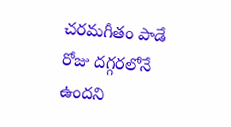చరమగీతం పాడే రోజు దగ్గరలోనే ఉందని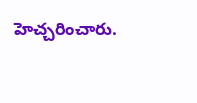హెచ్చరించారు.